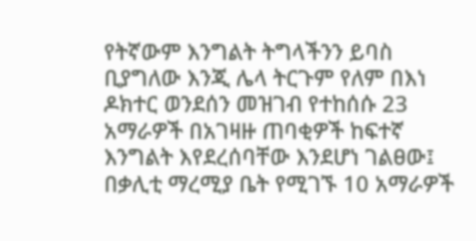የትኛውም እንግልት ትግላችንን ይባስ ቢያግለው እንጂ ሌላ ትርጉም የለም በእነ ዶክተር ወንደሰን መዝገብ የተከሰሱ 23 አማራዎች በአገዛዙ ጠባቂዎች ከፍተኛ እንግልት እየደረሰባቸው እንደሆነ ገልፀው፤ በቃሊቲ ማረሚያ ቤት የሚገኙ 10 አማራዎች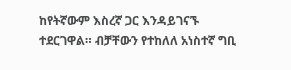ከየትኛውም እስረኛ ጋር እንዳይገናኙ ተደርገዋል። ብቻቸውን የተከለለ አነስተኛ ግቢ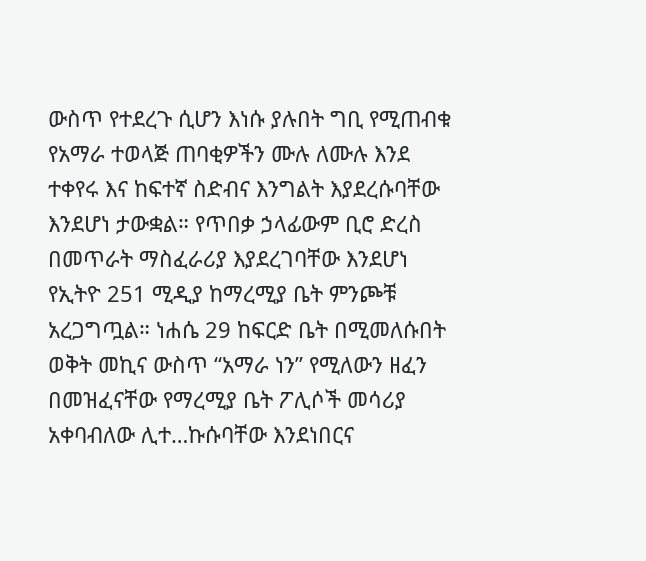ውስጥ የተደረጉ ሲሆን እነሱ ያሉበት ግቢ የሚጠብቁ የአማራ ተወላጅ ጠባቂዎችን ሙሉ ለሙሉ እንደ ተቀየሩ እና ከፍተኛ ስድብና እንግልት እያደረሱባቸው እንደሆነ ታውቋል። የጥበቃ ኃላፊውም ቢሮ ድረስ በመጥራት ማስፈራሪያ እያደረገባቸው እንደሆነ የኢትዮ 251 ሚዲያ ከማረሚያ ቤት ምንጮቹ አረጋግጧል። ነሐሴ 29 ከፍርድ ቤት በሚመለሱበት ወቅት መኪና ውስጥ “አማራ ነን” የሚለውን ዘፈን በመዝፈናቸው የማረሚያ ቤት ፖሊሶች መሳሪያ አቀባብለው ሊተ…ኩሱባቸው እንደነበርና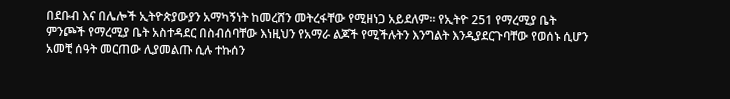በደቡብ እና በሌሎች ኢትዮጵያውያን አማካኝነት ከመረሸን መትረፋቸው የሚዘነጋ አይደለም። የኢትዮ 251 የማረሚያ ቤት ምንጮች የማረሚያ ቤት አስተዳደር በስብሰባቸው እነዚህን የአማራ ልጆች የሚችሉትን እንግልት እንዲያደርጉባቸው የወሰኑ ሲሆን አመቺ ሰዓት መርጠው ሊያመልጡ ሲሉ ተኩሰን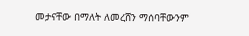መታናቸው በማለት ለመረሸን ማሰባቸውንም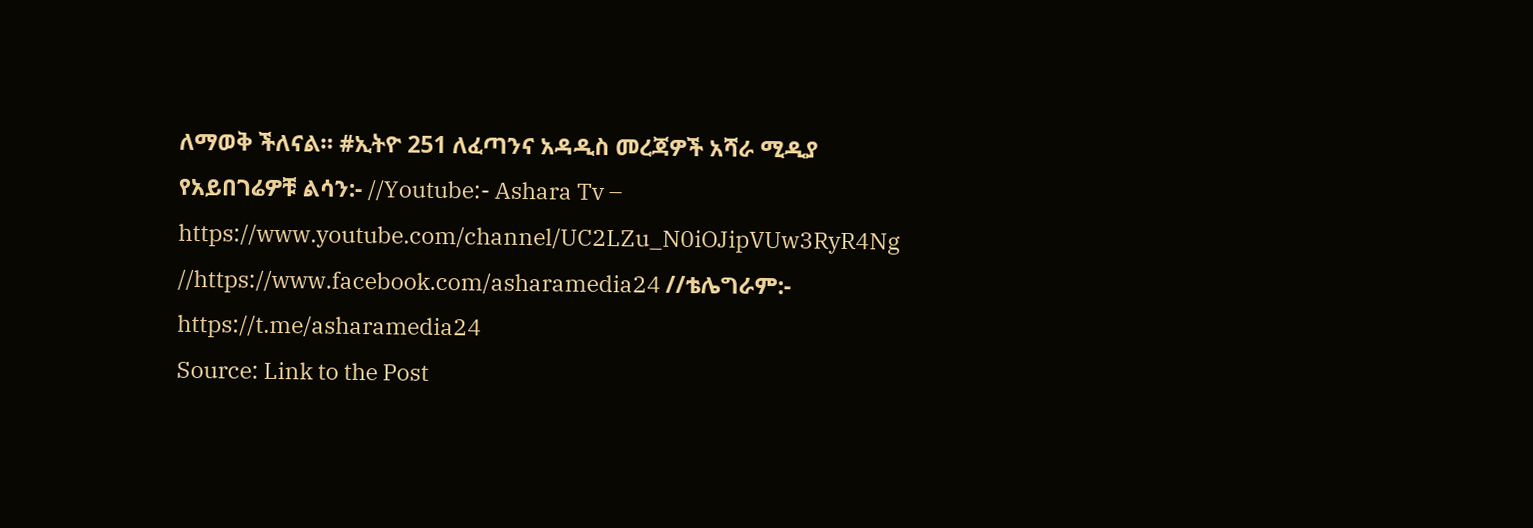ለማወቅ ችለናል። #ኢትዮ 251 ለፈጣንና አዳዲስ መረጃዎች አሻራ ሚዲያ የአይበገሬዎቹ ልሳን:- //Youtube:- Ashara Tv – https://www.youtube.com/channel/UC2LZu_N0iOJipVUw3RyR4Ng //https://www.facebook.com/asharamedia24 //ቴሌግራም:- https://t.me/asharamedia24
Source: Link to the Post